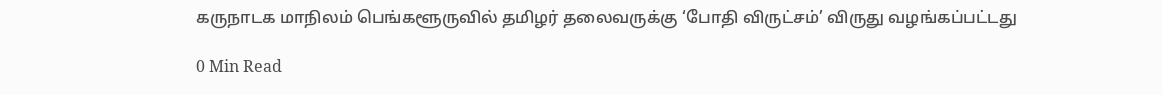கருநாடக மாநிலம் பெங்களூருவில் தமிழர் தலைவருக்கு ‘போதி விருட்சம்’ விருது வழங்கப்பட்டது

0 Min Read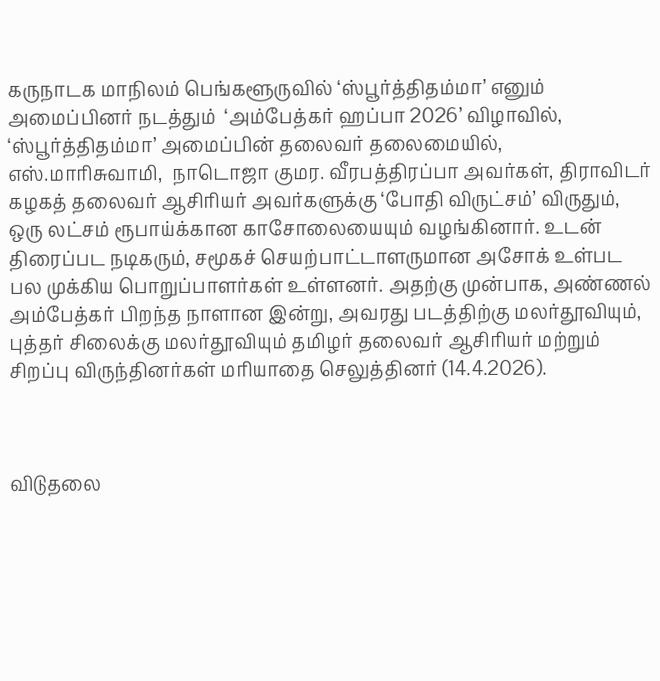கருநாடக மாநிலம் பெங்களூருவில் ‘ஸ்பூர்த்திதம்மா’ எனும் அமைப்பினர் நடத்தும்  ‘அம்பேத்கர் ஹப்பா 2026’ விழாவில், ‘ஸ்பூர்த்திதம்மா’ அமைப்பின் தலைவர் தலைமையில், எஸ்.மாரிசுவாமி,  நாடொஜா குமர. வீரபத்திரப்பா அவர்கள், திராவிடர் கழகத் தலைவர் ஆசிரியர் அவர்களுக்கு ‘போதி விருட்சம்’ விருதும், ஒரு லட்சம் ரூபாய்க்கான காசோலையையும் வழங்கினார். உடன் திரைப்பட நடிகரும், சமூகச் செயற்பாட்டாளருமான அசோக் உள்பட பல முக்கிய பொறுப்பாளர்கள் உள்ளனர். அதற்கு முன்பாக, அண்ணல் அம்பேத்கர் பிறந்த நாளான இன்று, அவரது படத்திற்கு மலர்தூவியும், புத்தர் சிலைக்கு மலர்தூவியும் தமிழர் தலைவர் ஆசிரியர் மற்றும் சிறப்பு விருந்தினர்கள் மரியாதை செலுத்தினர் (14.4.2026).



விடுதலை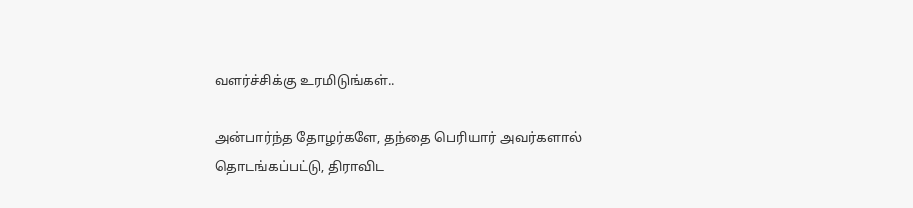வளர்ச்சிக்கு உரமிடுங்கள்..

அன்பார்ந்த தோழர்களே, தந்தை பெரியார் அவர்களால் தொடங்கப்பட்டு, திராவிட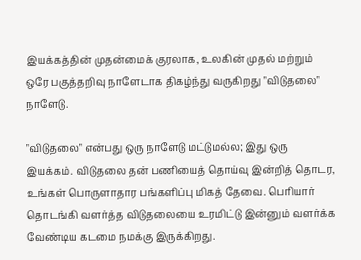இயக்கத்தின் முதன்மைக் குரலாக, உலகின் முதல் மற்றும் ஒரே பகுத்தறிவு நாளேடாக திகழ்ந்து வருகிறது "விடுதலை" நாளேடு.

"விடுதலை" என்பது ஒரு நாளேடு மட்டுமல்ல; இது ஒரு இயக்கம். விடுதலை தன் பணியைத் தொய்வு இன்றித் தொடர, உங்கள் பொருளாதார பங்களிப்பு மிகத் தேவை. பெரியார் தொடங்கி வளர்த்த விடுதலையை உரமிட்டு இன்னும் வளர்க்க வேண்டிய கடமை நமக்கு இருக்கிறது.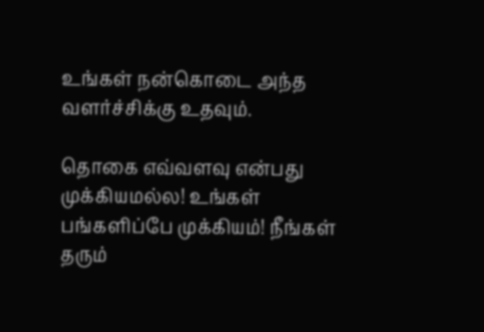உங்கள் நன்கொடை அந்த வளர்ச்சிக்கு உதவும்.

தொகை எவ்வளவு என்பது முக்கியமல்ல! உங்கள் பங்களிப்பே முக்கியம்! நீங்கள் தரும்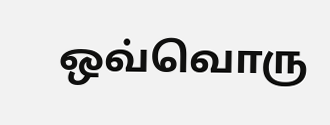ஒவ்வொரு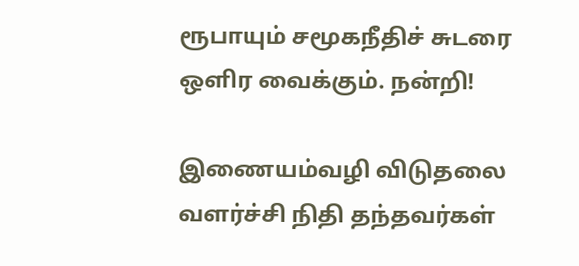ரூபாயும் சமூகநீதிச் சுடரை ஒளிர வைக்கும். நன்றி!

இணையம்வழி விடுதலை வளர்ச்சி நிதி தந்தவர்கள்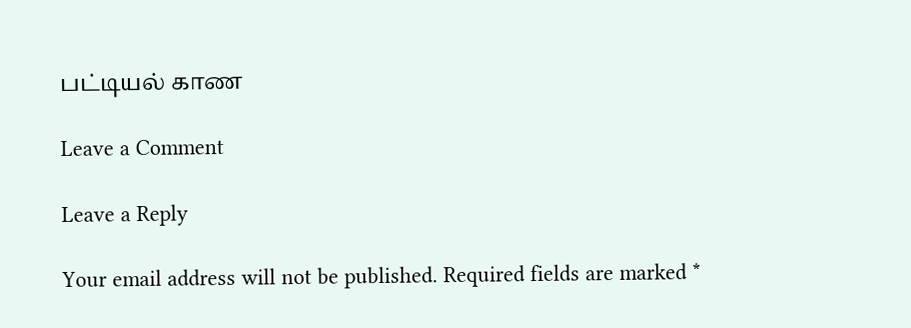பட்டியல் காண

Leave a Comment

Leave a Reply

Your email address will not be published. Required fields are marked *